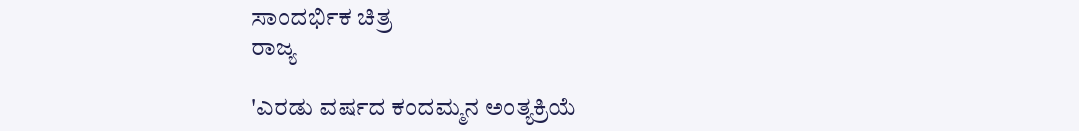ಸಾಂದರ್ಭಿಕ ಚಿತ್ರ
ರಾಜ್ಯ

'ಎರಡು ವರ್ಷದ ಕಂದಮ್ಮನ ಅಂತ್ಯಕ್ರಿಯೆ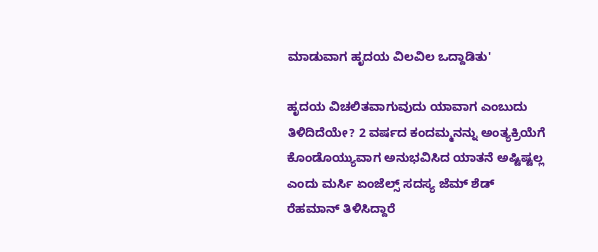ಮಾಡುವಾಗ ಹೃದಯ ವಿಲವಿಲ ಒದ್ದಾಡಿತು'

ಹೃದಯ ವಿಚಲಿತವಾಗುವುದು ಯಾವಾಗ ಎಂಬುದು ತಿಳಿದಿದೆಯೇ? 2 ವರ್ಷದ ಕಂದಮ್ಮನನ್ನು ಅಂತ್ಯಕ್ರಿಯೆಗೆ ಕೊಂಡೊಯ್ಯುವಾಗ ಅನುಭವಿಸಿದ ಯಾತನೆ ಅಷ್ಟಿಷ್ಟಲ್ಲ ಎಂದು ಮರ್ಸಿ ಏಂಜೆಲ್ಸ್ ಸದಸ್ಯ ಜೆಮ್ ಶೆಡ್ ರೆಹಮಾನ್ ತಿಳಿಸಿದ್ದಾರೆ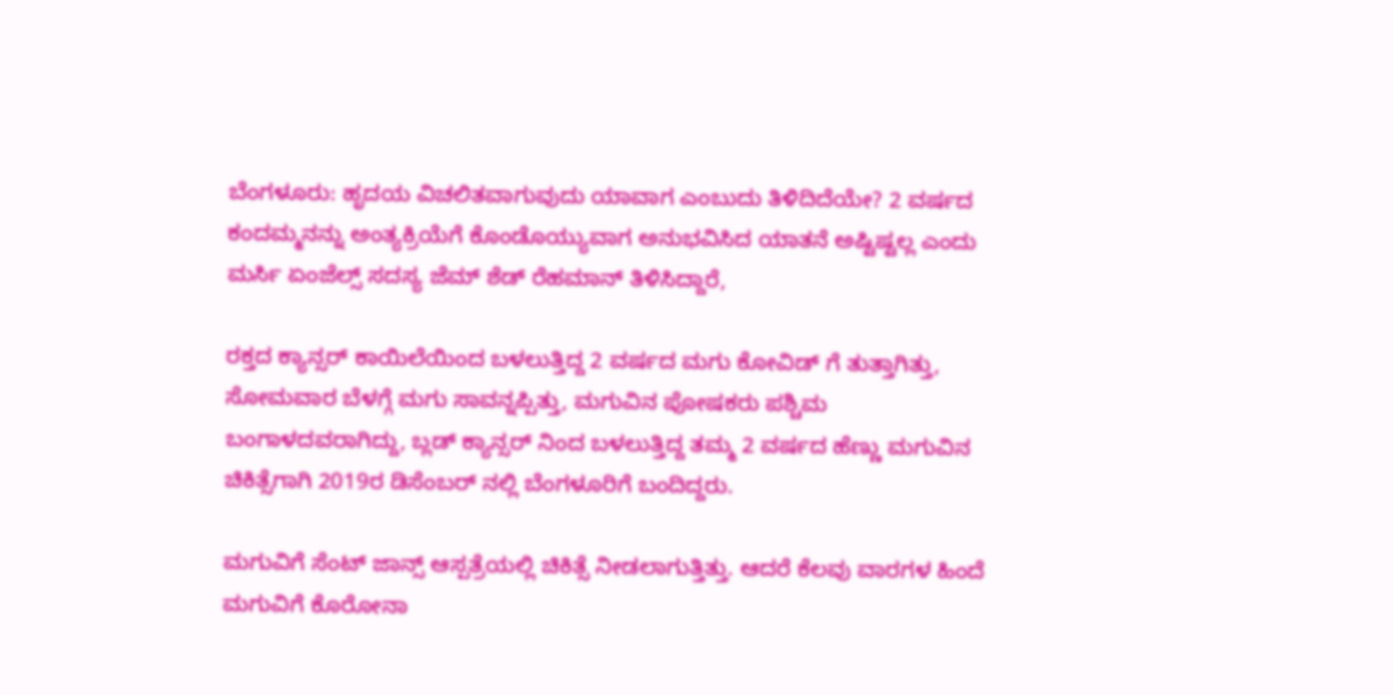ಬೆಂಗಳೂರು: ಹೃದಯ ವಿಚಲಿತವಾಗುವುದು ಯಾವಾಗ ಎಂಬುದು ತಿಳಿದಿದೆಯೇ? 2 ವರ್ಷದ ಕಂದಮ್ಮನನ್ನು ಅಂತ್ಯಕ್ರಿಯೆಗೆ ಕೊಂಡೊಯ್ಯುವಾಗ ಅನುಭವಿಸಿದ ಯಾತನೆ ಅಷ್ಟಿಷ್ಟಲ್ಲ ಎಂದು ಮರ್ಸಿ ಏಂಜೆಲ್ಸ್ ಸದಸ್ಯ ಜೆಮ್ ಶೆಡ್ ರೆಹಮಾನ್ ತಿಳಿಸಿದ್ದಾರೆ,

ರಕ್ತದ ಕ್ಯಾನ್ಸರ್ ಕಾಯಿಲೆಯಿಂದ ಬಳಲುತ್ತಿದ್ದ 2 ವರ್ಷದ ಮಗು ಕೋವಿಡ್ ಗೆ ತುತ್ತಾಗಿತ್ತು,  ಸೋಮವಾರ ಬೆಳಗ್ಗೆ ಮಗು ಸಾವನ್ನಪ್ಪಿತ್ತು, ಮಗುವಿನ ಪೋಷಕರು ಪಶ್ಚಿಮ ಬಂಗಾಳದವರಾಗಿದ್ದು, ಬ್ಲಡ್ ಕ್ಯಾನ್ಸರ್ ನಿಂದ ಬಳಲುತ್ತಿದ್ದ ತಮ್ಮ 2 ವರ್ಷದ ಹೆಣ್ಣು ಮಗುವಿನ ಚಿಕಿತ್ಸೆಗಾಗಿ 2019ರ ಡಿಸೆಂಬರ್ ನಲ್ಲಿ ಬೆಂಗಳೂರಿಗೆ ಬಂದಿದ್ದರು.

ಮಗುವಿಗೆ ಸೆಂಟ್ ಜಾನ್ಸ್ ಆಸ್ಪತ್ರೆಯಲ್ಲಿ ಚಿಕಿತ್ಸೆ ನೀಡಲಾಗುತ್ತಿತ್ತು. ಆದರೆ ಕೆಲವು ವಾರಗಳ ಹಿಂದೆ ಮಗುವಿಗೆ ಕೊರೋನಾ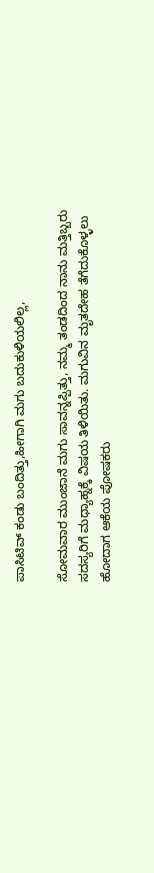ಪಾಸಿಟಿವ್ ಕಂಡು ಬಂದಿತ್ತು,ಹೀಗಾಗಿ ಮಗು ಬದುಕುಳಿಯಲಿಲ್ಲ,

ಸೋಮವಾರ ಮುಂಜಾನೆ ಮಗು ಸಾವನ್ನಪ್ಪಿತ್ತು, ನಮ್ಮ ತಂಡದಿಂದ ನಾನು ಮತ್ತಿಬ್ಬರು ಸದಸ್ಯರಿಗೆ ಮಧ್ಯಾಹ್ನಕ್ಕೆ ವಿಷಯ ತಿಳಿಯಿತು. ಮಗುವಿನ ಮೃತದೇಹ ತೆಗೆದುಕೊಳ್ಳಲು ಹೋದಾಗ ಆಕೆಯ ಪೋಷಕರು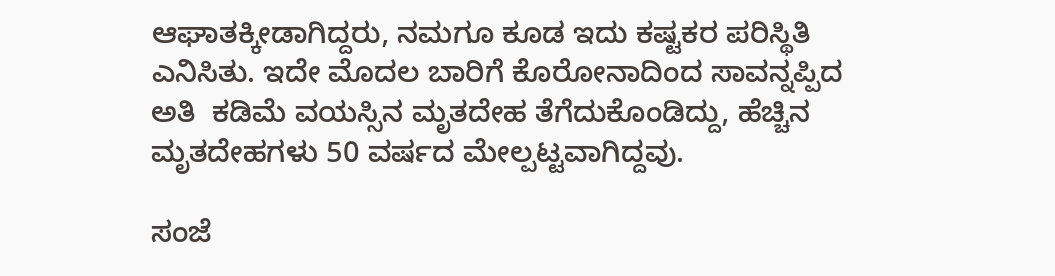ಆಘಾತಕ್ಕೀಡಾಗಿದ್ದರು, ನಮಗೂ ಕೂಡ ಇದು ಕಷ್ಟಕರ ಪರಿಸ್ಥಿತಿ ಎನಿಸಿತು. ಇದೇ ಮೊದಲ ಬಾರಿಗೆ ಕೊರೋನಾದಿಂದ ಸಾವನ್ನಪ್ಪಿದ ಅತಿ  ಕಡಿಮೆ ವಯಸ್ಸಿನ ಮೃತದೇಹ ತೆಗೆದುಕೊಂಡಿದ್ದು, ಹೆಚ್ಚಿನ ಮೃತದೇಹಗಳು 50 ವರ್ಷದ ಮೇಲ್ಪಟ್ಟವಾಗಿದ್ದವು.

ಸಂಜೆ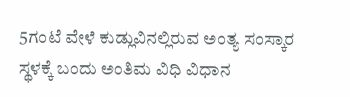5ಗಂಟೆ ವೇಳೆ ಕುಡ್ಲುವಿನಲ್ಲಿರುವ ಅಂತ್ಯ ಸಂಸ್ಕಾರ ಸ್ಥಳಕ್ಕೆ ಬಂದು ಅಂತಿಮ ವಿಧಿ ವಿಧಾನ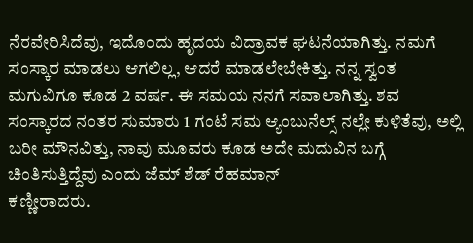ನೆರವೇರಿಸಿದೆವು, ಇದೊಂದು ಹೃದಯ ವಿದ್ರಾವಕ ಘಟನೆಯಾಗಿತ್ತು. ನಮಗೆ ಸಂಸ್ಕಾರ ಮಾಡಲು ಆಗಲಿಲ್ಲ, ಆದರೆ ಮಾಡಲೇಬೇಕಿತ್ತು. ನನ್ನ ಸ್ವಂತ ಮಗುವಿಗೂ ಕೂಡ 2 ವರ್ಷ. ಈ ಸಮಯ ನನಗೆ ಸವಾಲಾಗಿತ್ತು. ಶವ ಸಂಸ್ಕಾರದ ನಂತರ ಸುಮಾರು 1 ಗಂಟೆ ಸಮ ಆ್ಯಂಬುನೆಲ್ಸ್ ನಲ್ಲೇ ಕುಳಿತೆವು, ಅಲ್ಲಿ ಬರೀ ಮೌನವಿತ್ತು, ನಾವು ಮೂವರು ಕೂಡ ಅದೇ ಮದುವಿನ ಬಗ್ಗೆ ಚಿಂತಿಸುತ್ತಿದ್ದೆವು ಎಂದು ಜೆಮ್ ಶೆಡ್ ರೆಹಮಾನ್
ಕಣ್ಣೀರಾದರು.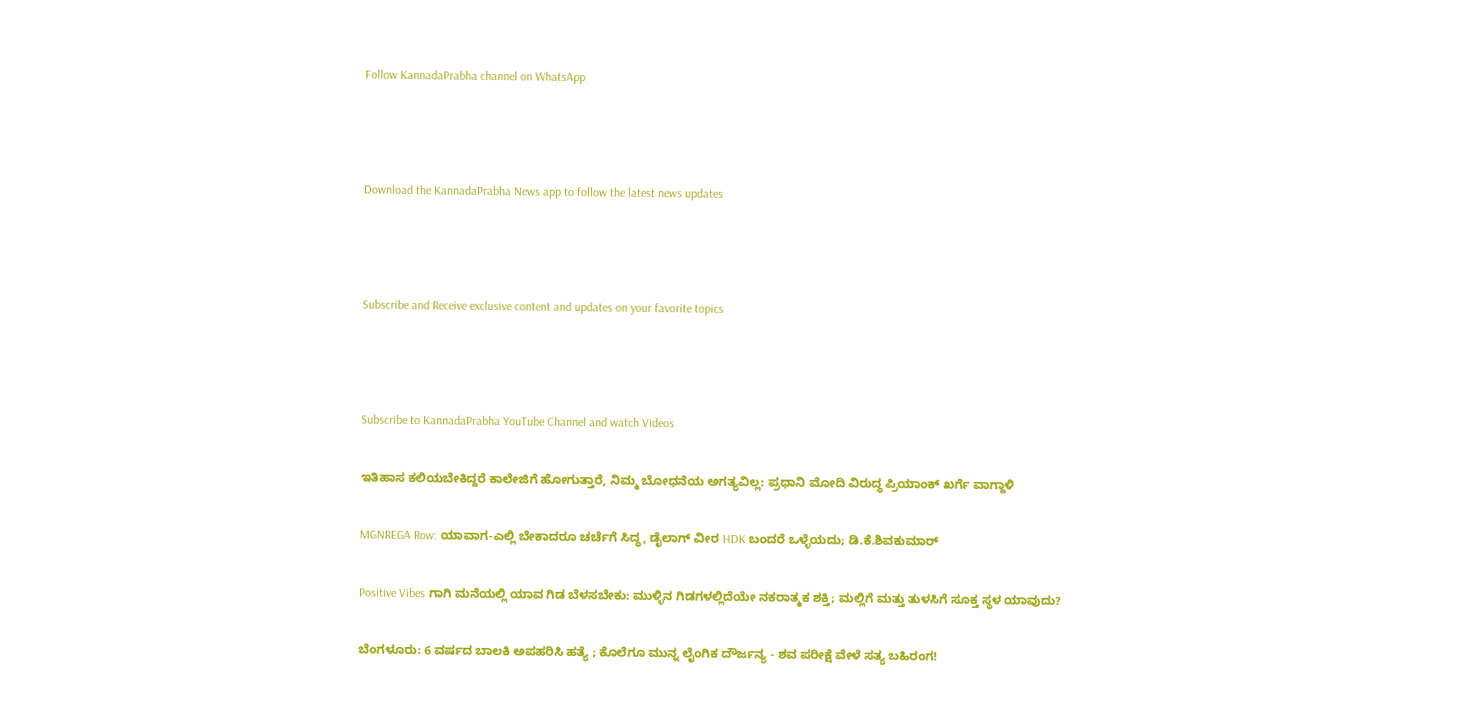Follow KannadaPrabha channel on WhatsApp



Download the KannadaPrabha News app to follow the latest news updates



Subscribe and Receive exclusive content and updates on your favorite topics



Subscribe to KannadaPrabha YouTube Channel and watch Videos

ಇತಿಹಾಸ ಕಲಿಯಬೇಕಿದ್ದರೆ ಕಾಲೇಜಿಗೆ ಹೋಗುತ್ತಾರೆ, ನಿಮ್ಮ ಬೋಧನೆಯ ಅಗತ್ಯವಿಲ್ಲ: ಪ್ರಧಾನಿ ಮೋದಿ ವಿರುದ್ಧ ಪ್ರಿಯಾಂಕ್ ಖರ್ಗೆ ವಾಗ್ದಾಳಿ

MGNREGA Row: ಯಾವಾಗ-ಎಲ್ಲಿ ಬೇಕಾದರೂ ಚರ್ಚೆಗೆ ಸಿದ್ಧ, ಡೈಲಾಗ್‌ ವೀರ HDK ಬಂದರೆ ಒಳ್ಳೆಯದು; ಡಿ.ಕೆ.ಶಿವಕುಮಾರ್

Positive Vibes ಗಾಗಿ ಮನೆಯಲ್ಲಿ ಯಾವ ಗಿಡ ಬೆಳಸಬೇಕು: ಮುಳ್ಳಿನ ಗಿಡಗಳಲ್ಲಿದೆಯೇ ನಕರಾತ್ಮಕ ಶಕ್ತಿ; ಮಲ್ಲಿಗೆ ಮತ್ತು ತುಳಸಿಗೆ ಸೂಕ್ತ ಸ್ಥಳ ಯಾವುದು?

ಬೆಂಗಳೂರು: 6 ವರ್ಷದ ಬಾಲಕಿ ಅಪಹರಿಸಿ ಹತ್ಯೆ ; ಕೊಲೆಗೂ ಮುನ್ನ ಲೈಂಗಿಕ ದೌರ್ಜನ್ಯ - ಶವ ಪರೀಕ್ಷೆ ವೇಳೆ ಸತ್ಯ ಬಹಿರಂಗ!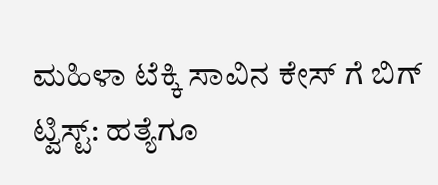ಮಹಿಳಾ ಟೆಕ್ಕಿ ಸಾವಿನ ಕೇಸ್ ಗೆ ಬಿಗ್ ಟ್ವಿಸ್ಟ್: ಹತ್ಯೆಗೂ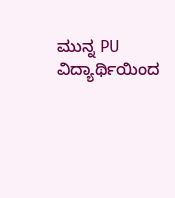ಮುನ್ನ PU ವಿದ್ಯಾರ್ಥಿಯಿಂದ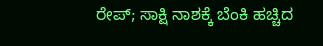ರೇಪ್; ಸಾಕ್ಷಿ ನಾಶಕ್ಕೆ ಬೆಂಕಿ ಹಚ್ಚಿದ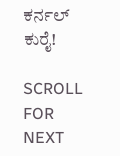ಕರ್ನಲ್ ಕುರೈ!

SCROLL FOR NEXT